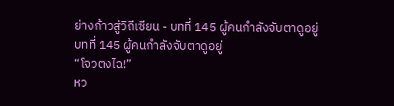ย่างก้าวสู่วิถีเซียน - บทที่ 145 ผู้คนกำลังจับตาดูอยู่
บทที่ 145 ผู้คนกำลังจับตาดูอยู่
“โจวตงไฉ!”
หว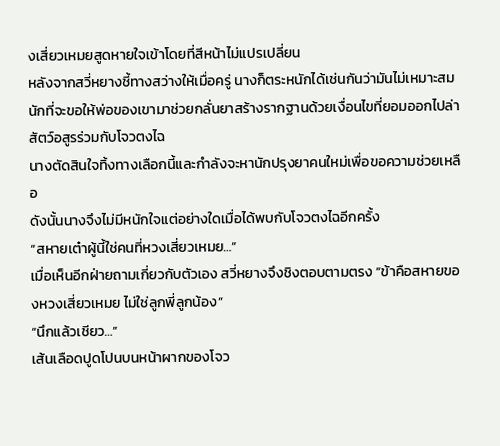งเสี่ยวเหมยสูดหายใจเข้าโดยที่สีหน้าไม่แปรเปลี่ยน
หลังจากสวี่หยางชี้ทางสว่างให้เมื่อครู่ นางก็ตระหนักได้เช่นกันว่ามันไม่เหมาะสมนักที่จะขอให้พ่อของเขามาช่วยกลั่นยาสร้างรากฐานด้วยเงื่อนไขที่ยอมออกไปล่าสัตว์อสูรร่วมกับโจวตงไฉ
นางตัดสินใจทิ้งทางเลือกนี้และกำลังจะหานักปรุงยาคนใหม่เพื่อขอความช่วยเหลือ
ดังนั้นนางจึงไม่มีหนักใจแต่อย่างใดเมื่อได้พบกับโจวตงไฉอีกครั้ง
“สหายเต๋าผู้นี้ใช่คนที่หวงเสี่ยวเหมย…”
เมื่อเห็นอีกฝ่ายถามเกี่ยวกับตัวเอง สวี่หยางจึงชิงตอบตามตรง “ข้าคือสหายของหวงเสี่ยวเหมย ไม่ใช่ลูกพี่ลูกน้อง”
“นึกแล้วเชียว…”
เส้นเลือดปูดโปนบนหน้าผากของโจว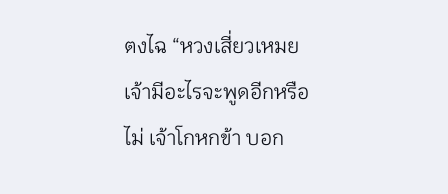ตงไฉ “หวงเสี่ยวเหมย เจ้ามีอะไรจะพูดอีกหรือไม่ เจ้าโกหกข้า บอก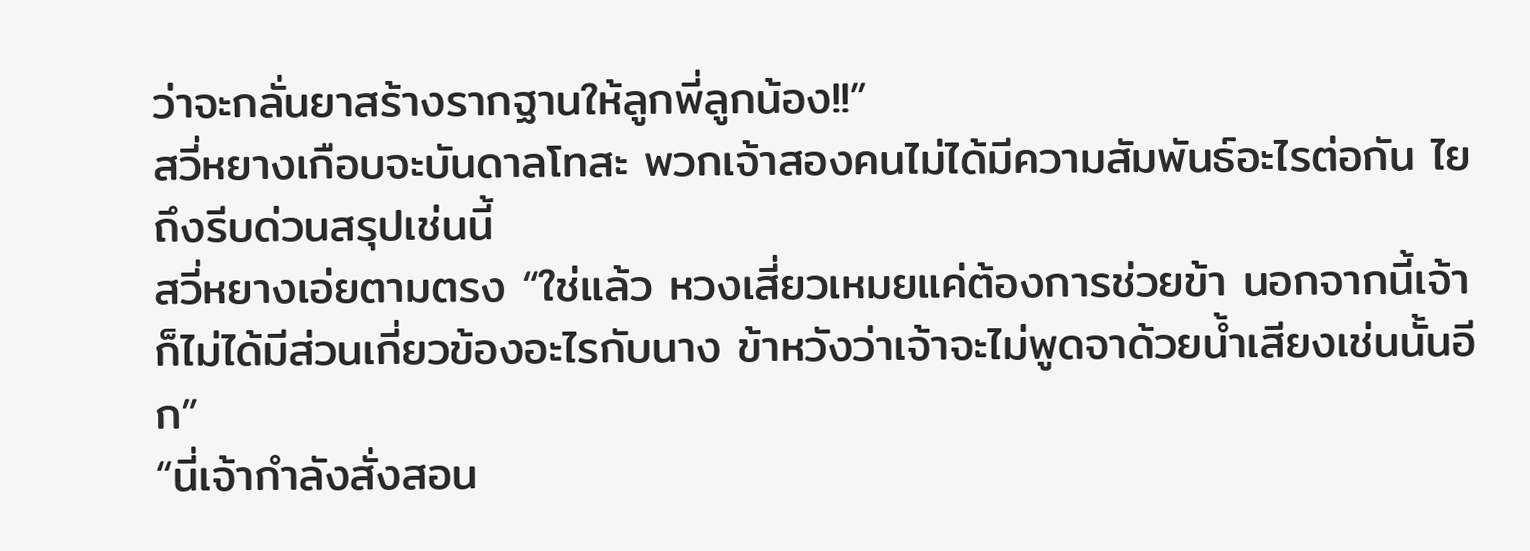ว่าจะกลั่นยาสร้างรากฐานให้ลูกพี่ลูกน้อง!!”
สวี่หยางเกือบจะบันดาลโทสะ พวกเจ้าสองคนไม่ได้มีความสัมพันธ์อะไรต่อกัน ไยถึงรีบด่วนสรุปเช่นนี้
สวี่หยางเอ่ยตามตรง “ใช่แล้ว หวงเสี่ยวเหมยแค่ต้องการช่วยข้า นอกจากนี้เจ้าก็ไม่ได้มีส่วนเกี่ยวข้องอะไรกับนาง ข้าหวังว่าเจ้าจะไม่พูดจาด้วยน้ำเสียงเช่นนั้นอีก”
“นี่เจ้ากำลังสั่งสอน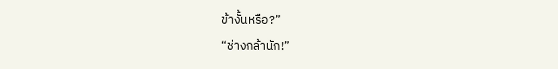ข้างั้นหรือ?”
“ช่างกล้านัก!”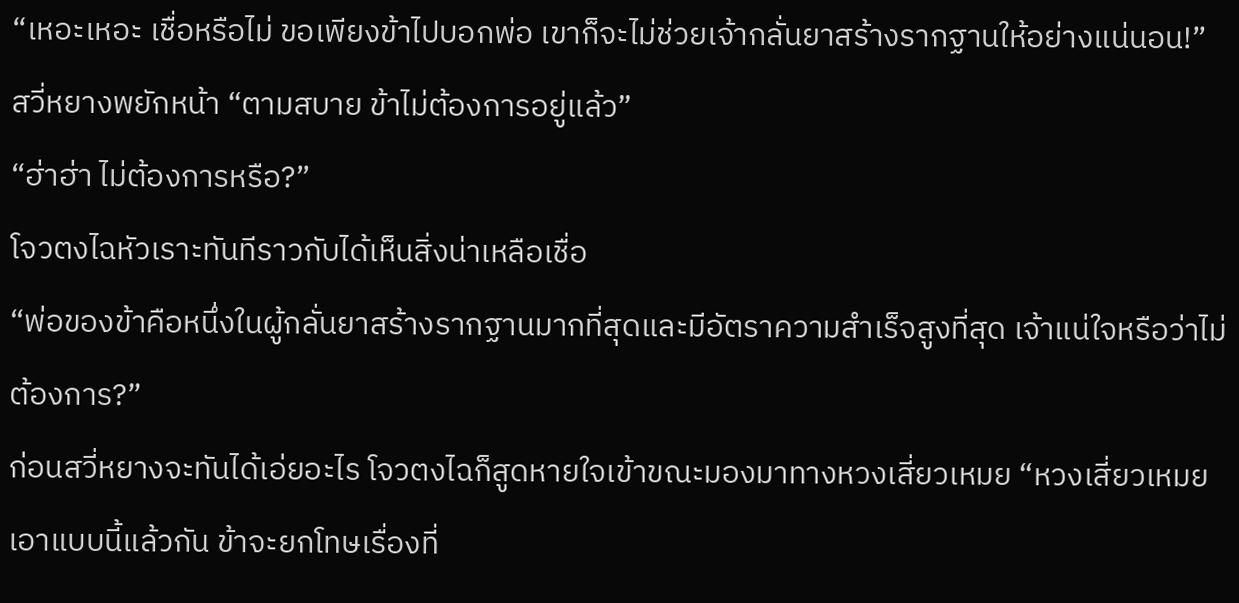“เหอะเหอะ เชื่อหรือไม่ ขอเพียงข้าไปบอกพ่อ เขาก็จะไม่ช่วยเจ้ากลั่นยาสร้างรากฐานให้อย่างแน่นอน!”
สวี่หยางพยักหน้า “ตามสบาย ข้าไม่ต้องการอยู่แล้ว”
“ฮ่าฮ่า ไม่ต้องการหรือ?”
โจวตงไฉหัวเราะทันทีราวกับได้เห็นสิ่งน่าเหลือเชื่อ
“พ่อของข้าคือหนึ่งในผู้กลั่นยาสร้างรากฐานมากที่สุดและมีอัตราความสำเร็จสูงที่สุด เจ้าแน่ใจหรือว่าไม่ต้องการ?”
ก่อนสวี่หยางจะทันได้เอ่ยอะไร โจวตงไฉก็สูดหายใจเข้าขณะมองมาทางหวงเสี่ยวเหมย “หวงเสี่ยวเหมย เอาแบบนี้แล้วกัน ข้าจะยกโทษเรื่องที่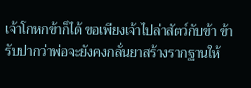เจ้าโกหกข้าก็ได้ ขอเพียงเจ้าไปล่าสัตว์กับข้า ข้ารับปากว่าพ่อจะยังคงกลั่นยาสร้างรากฐานให้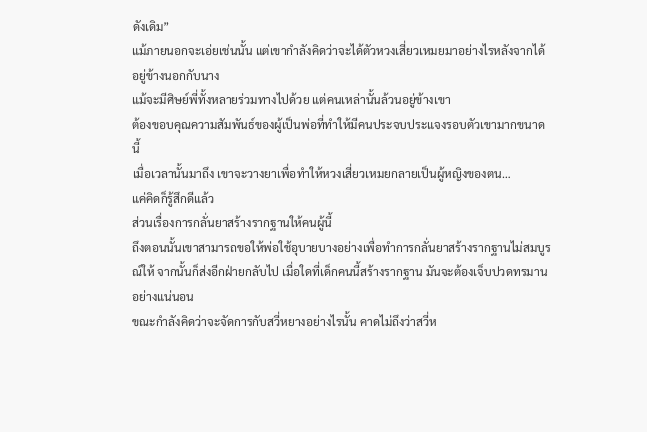ดังเดิม”
แม้ภายนอกจะเอ่ยเช่นนั้น แต่เขากำลังคิดว่าจะได้ตัวหวงเสี่ยวเหมยมาอย่างไรหลังจากได้อยู่ข้างนอกกับนาง
แม้จะมีศิษย์พี่ทั้งหลายร่วมทางไปด้วย แต่คนเหล่านั้นล้วนอยู่ข้างเขา
ต้องขอบคุณความสัมพันธ์ของผู้เป็นพ่อที่ทำให้มีคนประจบประแจงรอบตัวเขามากขนาดนี้
เมื่อเวลานั้นมาถึง เขาจะวางยาเพื่อทำให้หวงเสี่ยวเหมยกลายเป็นผู้หญิงของตน…
แค่คิดก็รู้สึกดีแล้ว
ส่วนเรื่องการกลั่นยาสร้างรากฐานให้คนผู้นี้
ถึงตอนนั้นเขาสามารถขอให้พ่อใช้อุบายบางอย่างเพื่อทำการกลั่นยาสร้างรากฐานไม่สมบูรณ์ให้ จากนั้นก็ส่งอีกฝ่ายกลับไป เมื่อใดที่เด็กคนนี้สร้างรากฐาน มันจะต้องเจ็บปวดทรมานอย่างแน่นอน
ขณะกำลังคิดว่าจะจัดการกับสวี่หยางอย่างไรนั้น คาดไม่ถึงว่าสวี่ห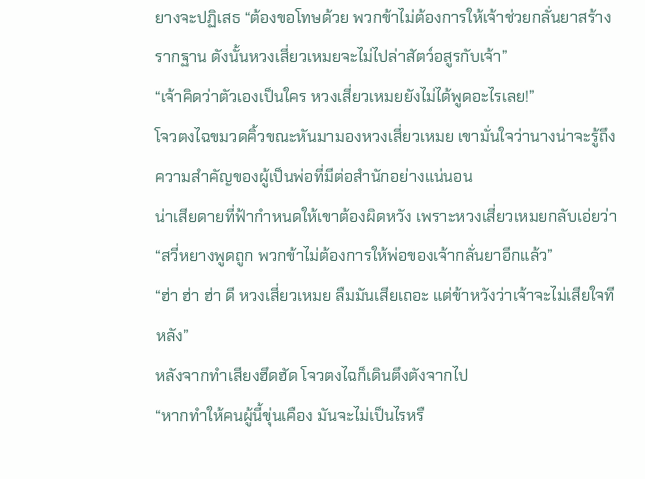ยางจะปฏิเสธ “ต้องขอโทษด้วย พวกข้าไม่ต้องการให้เจ้าช่วยกลั่นยาสร้างรากฐาน ดังนั้นหวงเสี่ยวเหมยจะไม่ไปล่าสัตว์อสูรกับเจ้า”
“เจ้าคิดว่าตัวเองเป็นใคร หวงเสี่ยวเหมยยังไม่ได้พูดอะไรเลย!”
โจวตงไฉขมวดคิ้วขณะหันมามองหวงเสี่ยวเหมย เขามั่นใจว่านางน่าจะรู้ถึงความสำคัญของผู้เป็นพ่อที่มีต่อสำนักอย่างแน่นอน
น่าเสียดายที่ฟ้ากำหนดให้เขาต้องผิดหวัง เพราะหวงเสี่ยวเหมยกลับเอ่ยว่า “สวี่หยางพูดถูก พวกข้าไม่ต้องการให้พ่อของเจ้ากลั่นยาอีกแล้ว”
“ฮ่า ฮ่า ฮ่า ดี หวงเสี่ยวเหมย ลืมมันเสียเถอะ แต่ข้าหวังว่าเจ้าจะไม่เสียใจทีหลัง”
หลังจากทำเสียงฮึดฮัด โจวตงไฉก็เดินตึงตังจากไป
“หากทำให้คนผู้นี้ขุ่นเคือง มันจะไม่เป็นไรหรื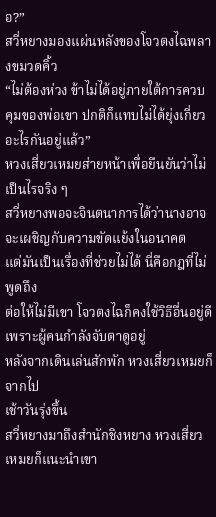อ?”
สวี่หยางมองแผ่นหลังของโจวตงไฉพลางขมวดคิ้ว
“ไม่ต้องห่วง ข้าไม่ได้อยู่ภายใต้การควบคุมของพ่อเขา ปกติก็แทบไม่ได้ยุ่งเกี่ยวอะไรกันอยู่แล้ว”
หวงเสี่ยวเหมยส่ายหน้าเพื่อยืนยันว่าไม่เป็นไรจริง ๆ
สวี่หยางพอจะจินตนาการได้ว่านางอาจจะเผชิญกับความขัดแย้งในอนาคต
แต่มันเป็นเรื่องที่ช่วยไม่ได้ นี่คือกฎที่ไม่พูดถึง
ต่อให้ไม่มีเขา โจวตงไฉก็คงใช้วิธีอื่นอยู่ดี
เพราะผู้คนกำลังจับตาดูอยู่
หลังจากเดินเล่นสักพัก หวงเสี่ยวเหมยก็จากไป
เช้าวันรุ่งขึ้น
สวี่หยางมาถึงสำนักชิงหยาง หวงเสี่ยวเหมยก็แนะนำเขา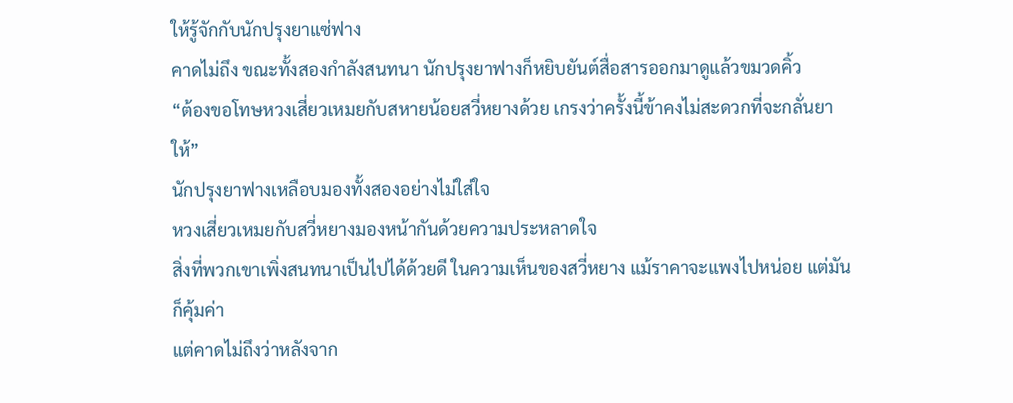ให้รู้จักกับนักปรุงยาแซ่ฟาง
คาดไม่ถึง ขณะทั้งสองกำลังสนทนา นักปรุงยาฟางก็หยิบยันต์สื่อสารออกมาดูแล้วขมวดคิ้ว
“ต้องขอโทษหวงเสี่ยวเหมยกับสหายน้อยสวี่หยางด้วย เกรงว่าครั้งนี้ข้าคงไม่สะดวกที่จะกลั่นยาให้”
นักปรุงยาฟางเหลือบมองทั้งสองอย่างไม่ใส่ใจ
หวงเสี่ยวเหมยกับสวี่หยางมองหน้ากันด้วยความประหลาดใจ
สิ่งที่พวกเขาเพิ่งสนทนาเป็นไปได้ด้วยดี ในความเห็นของสวี่หยาง แม้ราคาจะแพงไปหน่อย แต่มันก็คุ้มค่า
แต่คาดไม่ถึงว่าหลังจาก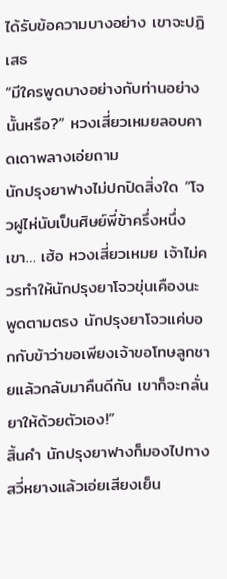ได้รับข้อความบางอย่าง เขาจะปฏิเสธ
“มีใครพูดบางอย่างกับท่านอย่างนั้นหรือ?” หวงเสี่ยวเหมยลอบคาดเดาพลางเอ่ยถาม
นักปรุงยาฟางไม่ปกปิดสิ่งใด “โจวฝูไห่นับเป็นศิษย์พี่ข้าครึ่งหนึ่ง เขา… เฮ้อ หวงเสี่ยวเหมย เจ้าไม่ควรทำให้นักปรุงยาโจวขุ่นเคืองนะ พูดตามตรง นักปรุงยาโจวแค่บอกกับข้าว่าขอเพียงเจ้าขอโทษลูกชายแล้วกลับมาคืนดีกัน เขาก็จะกลั่นยาให้ด้วยตัวเอง!”
สิ้นคำ นักปรุงยาฟางก็มองไปทางสวี่หยางแล้วเอ่ยเสียงเย็น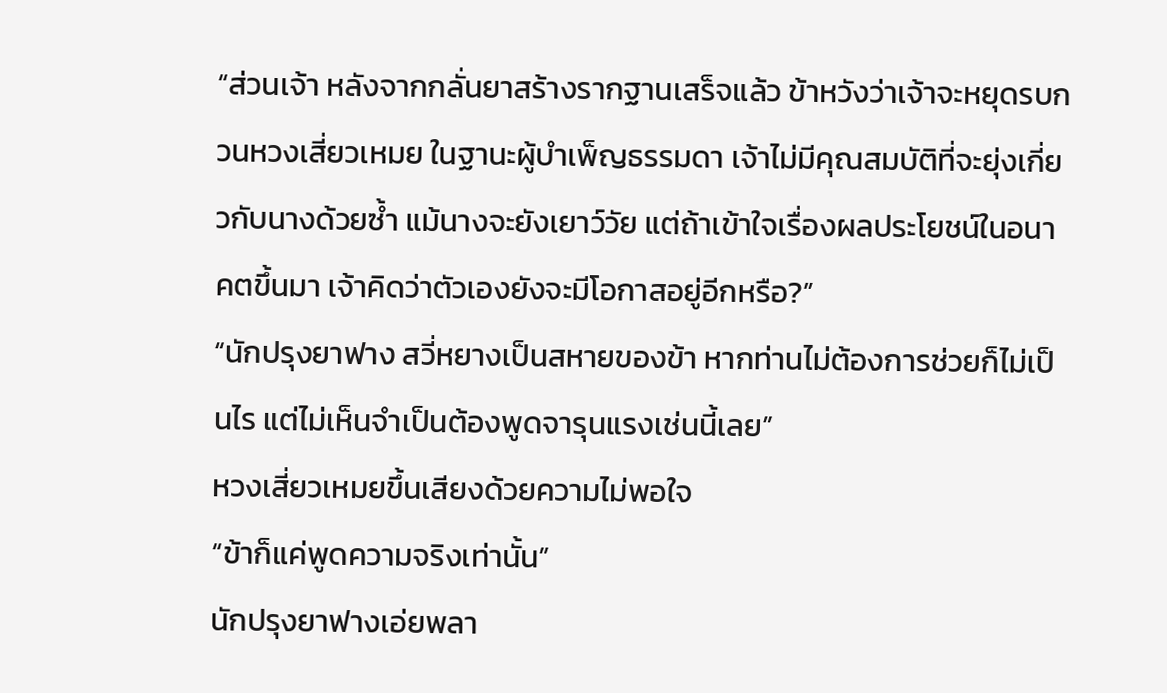“ส่วนเจ้า หลังจากกลั่นยาสร้างรากฐานเสร็จแล้ว ข้าหวังว่าเจ้าจะหยุดรบกวนหวงเสี่ยวเหมย ในฐานะผู้บำเพ็ญธรรมดา เจ้าไม่มีคุณสมบัติที่จะยุ่งเกี่ยวกับนางด้วยซ้ำ แม้นางจะยังเยาว์วัย แต่ถ้าเข้าใจเรื่องผลประโยชน์ในอนาคตขึ้นมา เจ้าคิดว่าตัวเองยังจะมีโอกาสอยู่อีกหรือ?”
“นักปรุงยาฟาง สวี่หยางเป็นสหายของข้า หากท่านไม่ต้องการช่วยก็ไม่เป็นไร แต่ไม่เห็นจำเป็นต้องพูดจารุนแรงเช่นนี้เลย”
หวงเสี่ยวเหมยขึ้นเสียงด้วยความไม่พอใจ
“ข้าก็แค่พูดความจริงเท่านั้น”
นักปรุงยาฟางเอ่ยพลา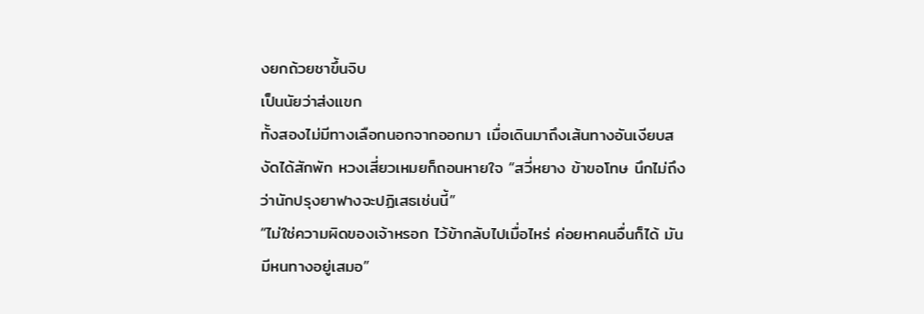งยกถ้วยชาขึ้นจิบ
เป็นนัยว่าส่งแขก
ทั้งสองไม่มีทางเลือกนอกจากออกมา เมื่อเดินมาถึงเส้นทางอันเงียบสงัดได้สักพัก หวงเสี่ยวเหมยก็ถอนหายใจ “สวี่หยาง ข้าขอโทษ นึกไม่ถึงว่านักปรุงยาฟางจะปฏิเสธเช่นนี้”
“ไม่ใช่ความผิดของเจ้าหรอก ไว้ข้ากลับไปเมื่อไหร่ ค่อยหาคนอื่นก็ได้ มันมีหนทางอยู่เสมอ”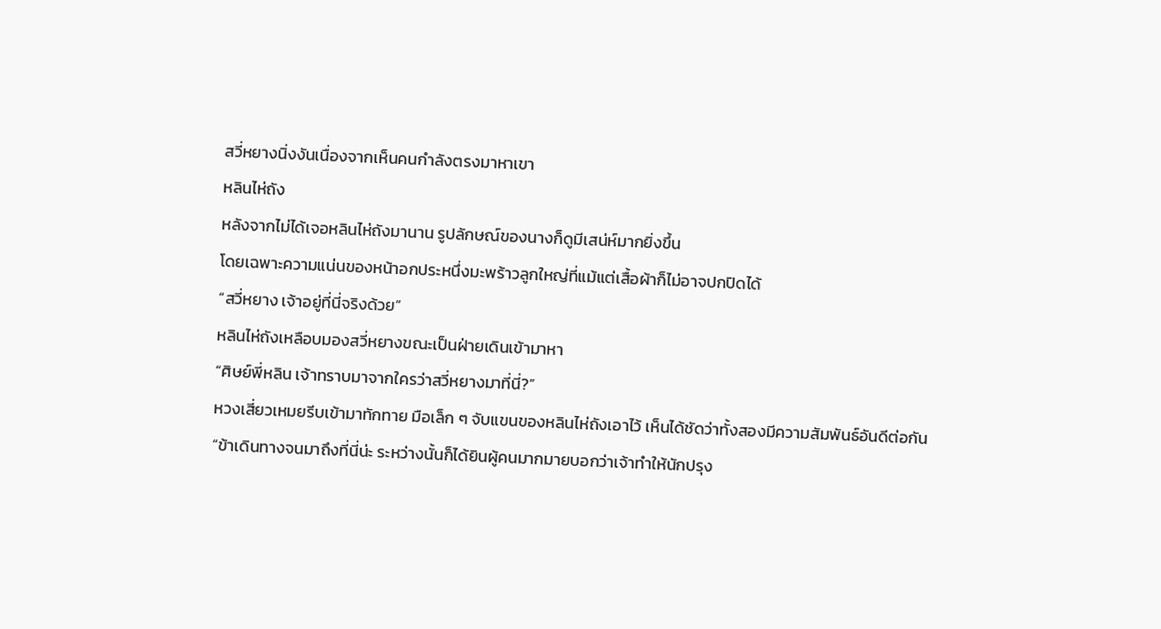สวี่หยางนิ่งงันเนื่องจากเห็นคนกำลังตรงมาหาเขา
หลินไห่ถัง
หลังจากไม่ได้เจอหลินไห่ถังมานาน รูปลักษณ์ของนางก็ดูมีเสน่ห์มากยิ่งขึ้น
โดยเฉพาะความแน่นของหน้าอกประหนึ่งมะพร้าวลูกใหญ่ที่แม้แต่เสื้อผ้าก็ไม่อาจปกปิดได้
“สวี่หยาง เจ้าอยู่ที่นี่จริงด้วย”
หลินไห่ถังเหลือบมองสวี่หยางขณะเป็นฝ่ายเดินเข้ามาหา
“ศิษย์พี่หลิน เจ้าทราบมาจากใครว่าสวี่หยางมาที่นี่?”
หวงเสี่ยวเหมยรีบเข้ามาทักทาย มือเล็ก ๆ จับแขนของหลินไห่ถังเอาไว้ เห็นได้ชัดว่าทั้งสองมีความสัมพันธ์อันดีต่อกัน
“ข้าเดินทางจนมาถึงที่นี่น่ะ ระหว่างนั้นก็ได้ยินผู้คนมากมายบอกว่าเจ้าทำให้นักปรุง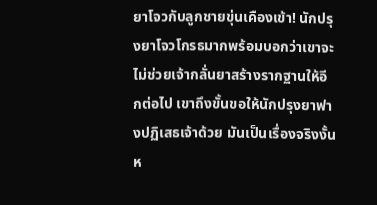ยาโจวกับลูกชายขุ่นเคืองเข้า! นักปรุงยาโจวโกรธมากพร้อมบอกว่าเขาจะไม่ช่วยเจ้ากลั่นยาสร้างรากฐานให้อีกต่อไป เขาถึงขั้นขอให้นักปรุงยาฟางปฏิเสธเจ้าด้วย มันเป็นเรื่องจริงงั้นห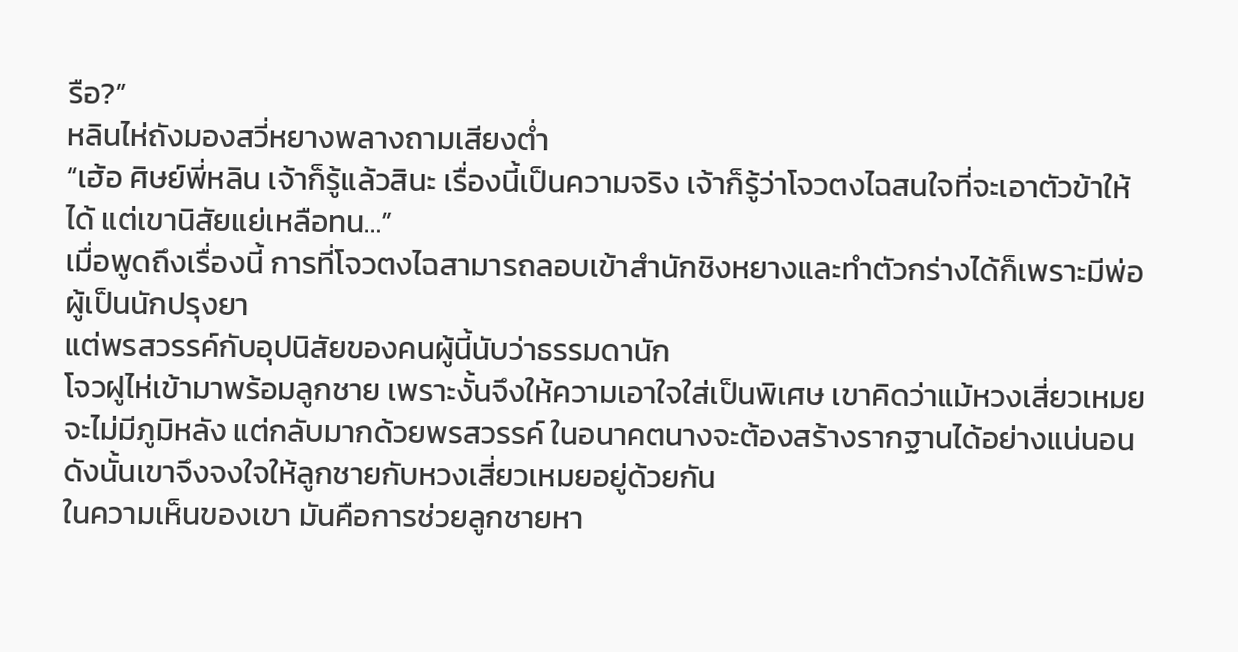รือ?”
หลินไห่ถังมองสวี่หยางพลางถามเสียงต่ำ
“เฮ้อ ศิษย์พี่หลิน เจ้าก็รู้แล้วสินะ เรื่องนี้เป็นความจริง เจ้าก็รู้ว่าโจวตงไฉสนใจที่จะเอาตัวข้าให้ได้ แต่เขานิสัยแย่เหลือทน…”
เมื่อพูดถึงเรื่องนี้ การที่โจวตงไฉสามารถลอบเข้าสำนักชิงหยางและทำตัวกร่างได้ก็เพราะมีพ่อผู้เป็นนักปรุงยา
แต่พรสวรรค์กับอุปนิสัยของคนผู้นี้นับว่าธรรมดานัก
โจวฝูไห่เข้ามาพร้อมลูกชาย เพราะงั้นจึงให้ความเอาใจใส่เป็นพิเศษ เขาคิดว่าแม้หวงเสี่ยวเหมยจะไม่มีภูมิหลัง แต่กลับมากด้วยพรสวรรค์ ในอนาคตนางจะต้องสร้างรากฐานได้อย่างแน่นอน
ดังนั้นเขาจึงจงใจให้ลูกชายกับหวงเสี่ยวเหมยอยู่ด้วยกัน
ในความเห็นของเขา มันคือการช่วยลูกชายหา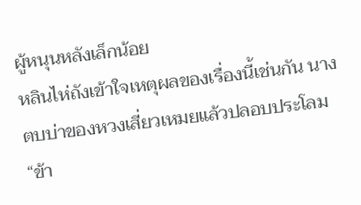ผู้หนุนหลังเล็กน้อย
หลินไห่ถังเข้าใจเหตุผลของเรื่องนี้เช่นกัน นางตบบ่าของหวงเสี่ยวเหมยแล้วปลอบประโลม “ข้า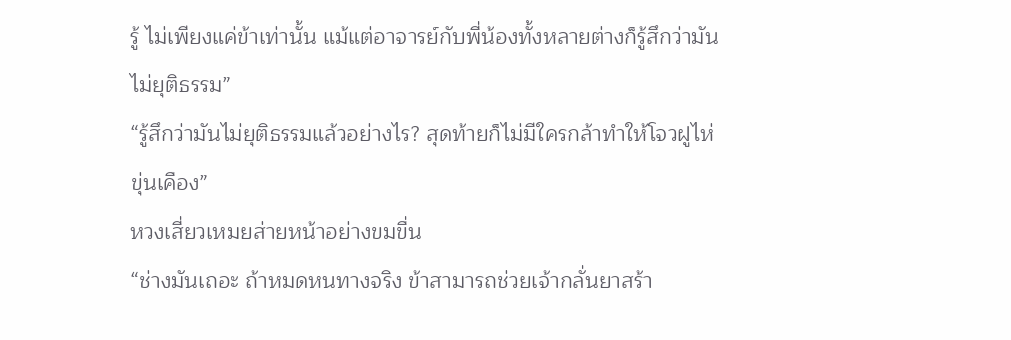รู้ ไม่เพียงแค่ข้าเท่านั้น แม้แต่อาจารย์กับพี่น้องทั้งหลายต่างก็รู้สึกว่ามันไม่ยุติธรรม”
“รู้สึกว่ามันไม่ยุติธรรมแล้วอย่างไร? สุดท้ายก็ไม่มีใครกล้าทำให้โจวฝูไห่ขุ่นเคือง”
หวงเสี่ยวเหมยส่ายหน้าอย่างขมขื่น
“ช่างมันเถอะ ถ้าหมดหนทางจริง ข้าสามารถช่วยเจ้ากลั่นยาสร้า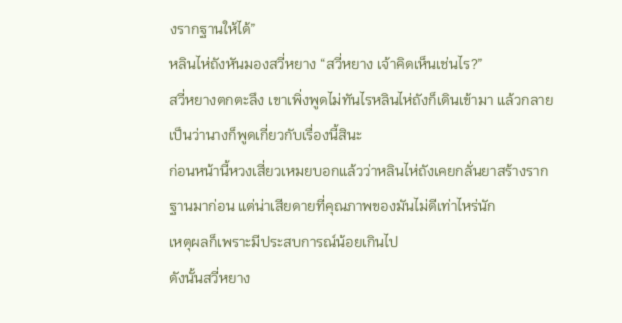งรากฐานให้ได้”
หลินไห่ถังหันมองสวี่หยาง “สวี่หยาง เจ้าคิดเห็นเช่นไร?”
สวี่หยางตกตะลึง เขาเพิ่งพูดไม่ทันไรหลินไห่ถังก็เดินเข้ามา แล้วกลายเป็นว่านางก็พูดเกี่ยวกับเรื่องนี้สินะ
ก่อนหน้านี้หวงเสี่ยวเหมยบอกแล้วว่าหลินไห่ถังเคยกลั่นยาสร้างรากฐานมาก่อน แต่น่าเสียดายที่คุณภาพของมันไม่ดีเท่าไหร่นัก
เหตุผลก็เพราะมีประสบการณ์น้อยเกินไป
ดังนั้นสวี่หยาง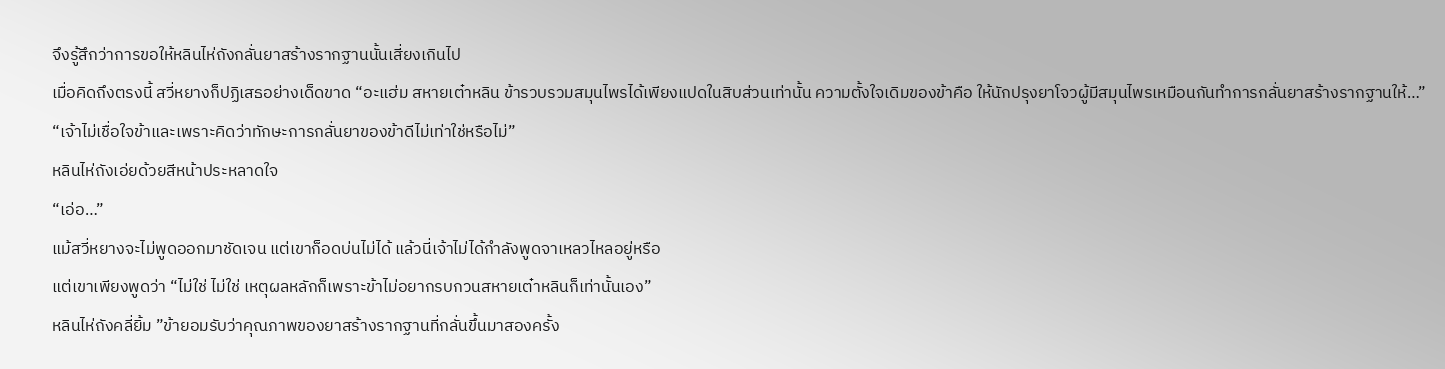จึงรู้สึกว่าการขอให้หลินไห่ถังกลั่นยาสร้างรากฐานนั้นเสี่ยงเกินไป
เมื่อคิดถึงตรงนี้ สวี่หยางก็ปฏิเสธอย่างเด็ดขาด “อะแฮ่ม สหายเต๋าหลิน ข้ารวบรวมสมุนไพรได้เพียงแปดในสิบส่วนเท่านั้น ความตั้งใจเดิมของข้าคือ ให้นักปรุงยาโจวผู้มีสมุนไพรเหมือนกันทำการกลั่นยาสร้างรากฐานให้…”
“เจ้าไม่เชื่อใจข้าและเพราะคิดว่าทักษะการกลั่นยาของข้าดีไม่เท่าใช่หรือไม่”
หลินไห่ถังเอ่ยด้วยสีหน้าประหลาดใจ
“เอ่อ…”
แม้สวี่หยางจะไม่พูดออกมาชัดเจน แต่เขาก็อดบ่นไม่ได้ แล้วนี่เจ้าไม่ได้กำลังพูดจาเหลวไหลอยู่หรือ
แต่เขาเพียงพูดว่า “ไม่ใช่ ไม่ใช่ เหตุผลหลักก็เพราะข้าไม่อยากรบกวนสหายเต๋าหลินก็เท่านั้นเอง”
หลินไห่ถังคลี่ยิ้ม ”ข้ายอมรับว่าคุณภาพของยาสร้างรากฐานที่กลั่นขึ้นมาสองครั้ง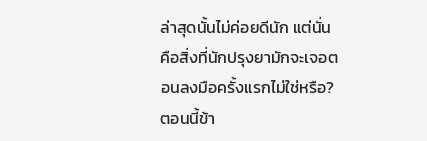ล่าสุดนั้นไม่ค่อยดีนัก แต่นั่นคือสิ่งที่นักปรุงยามักจะเจอตอนลงมือครั้งแรกไม่ใช่หรือ? ตอนนี้ข้า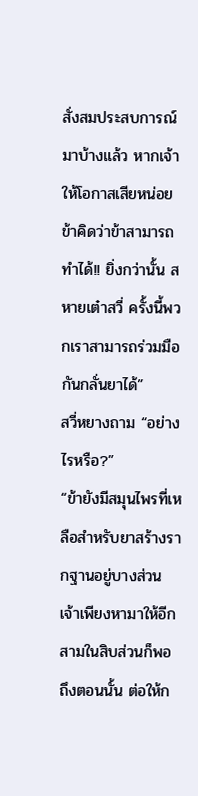สั่งสมประสบการณ์มาบ้างแล้ว หากเจ้าให้โอกาสเสียหน่อย ข้าคิดว่าข้าสามารถทำได้!! ยิ่งกว่านั้น สหายเต๋าสวี่ ครั้งนี้พวกเราสามารถร่วมมือกันกลั่นยาได้”
สวี่หยางถาม “อย่างไรหรือ?”
“ข้ายังมีสมุนไพรที่เหลือสำหรับยาสร้างรากฐานอยู่บางส่วน เจ้าเพียงหามาให้อีกสามในสิบส่วนก็พอ ถึงตอนนั้น ต่อให้ก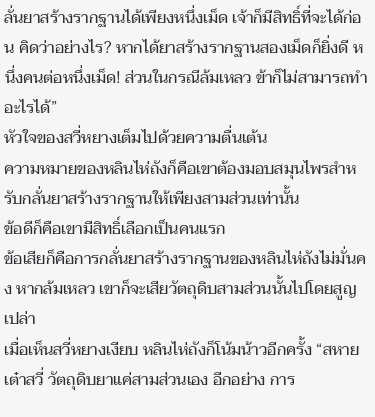ลั่นยาสร้างรากฐานได้เพียงหนึ่งเม็ด เจ้าก็มีสิทธิ์ที่จะได้ก่อน คิดว่าอย่างไร? หากได้ยาสร้างรากฐานสองเม็ดก็ยิ่งดี หนึ่งคนต่อหนึ่งเม็ด! ส่วนในกรณีล้มเหลว ข้าก็ไม่สามารถทำอะไรได้”
หัวใจของสวี่หยางเต็มไปด้วยความตื่นเต้น
ความหมายของหลินไห่ถังก็คือเขาต้องมอบสมุนไพรสำหรับกลั่นยาสร้างรากฐานให้เพียงสามส่วนเท่านั้น
ข้อดีก็คือเขามีสิทธิ์เลือกเป็นคนแรก
ข้อเสียก็คือการกลั่นยาสร้างรากฐานของหลินไห่ถังไม่มั่นคง หากล้มเหลว เขาก็จะเสียวัตถุดิบสามส่วนนั้นไปโดยสูญเปล่า
เมื่อเห็นสวี่หยางเงียบ หลินไห่ถังก็โน้มน้าวอีกครั้ง “สหายเต๋าสวี่ วัตถุดิบยาแค่สามส่วนเอง อีกอย่าง การ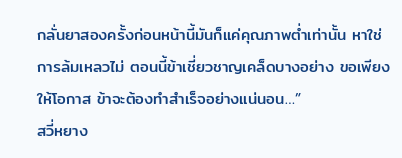กลั่นยาสองครั้งก่อนหน้านี้มันก็แค่คุณภาพต่ำเท่านั้น หาใช่การล้มเหลวไม่ ตอนนี้ข้าเชี่ยวชาญเคล็ดบางอย่าง ขอเพียงให้โอกาส ข้าจะต้องทำสำเร็จอย่างแน่นอน…”
สวี่หยาง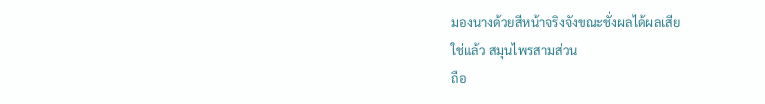มองนางด้วยสีหน้าจริงจังขณะชั่งผลได้ผลเสีย
ใช่แล้ว สมุนไพรสามส่วน
ถือ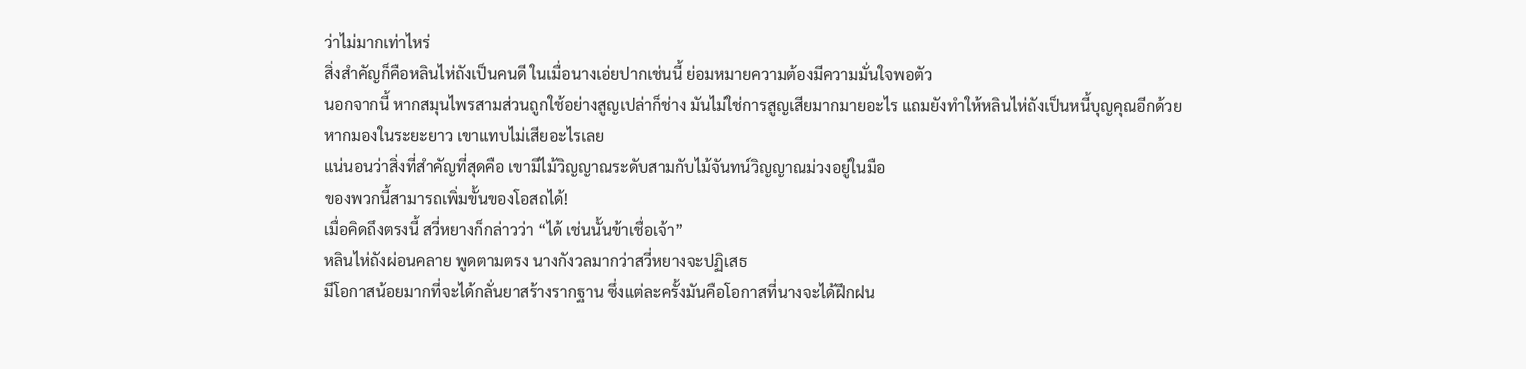ว่าไม่มากเท่าไหร่
สิ่งสำคัญก็คือหลินไห่ถังเป็นคนดี ในเมื่อนางเอ่ยปากเช่นนี้ ย่อมหมายความต้องมีความมั่นใจพอตัว
นอกจากนี้ หากสมุนไพรสามส่วนถูกใช้อย่างสูญเปล่าก็ช่าง มันไม่ใช่การสูญเสียมากมายอะไร แถมยังทำให้หลินไห่ถังเป็นหนี้บุญคุณอีกด้วย
หากมองในระยะยาว เขาแทบไม่เสียอะไรเลย
แน่นอนว่าสิ่งที่สำคัญที่สุดคือ เขามีไม้วิญญาณระดับสามกับไม้จันทน์วิญญาณม่วงอยู่ในมือ
ของพวกนี้สามารถเพิ่มขั้นของโอสถได้!
เมื่อคิดถึงตรงนี้ สวี่หยางก็กล่าวว่า “ได้ เช่นนั้นข้าเชื่อเจ้า”
หลินไห่ถังผ่อนคลาย พูดตามตรง นางกังวลมากว่าสวี่หยางจะปฏิเสธ
มีโอกาสน้อยมากที่จะได้กลั่นยาสร้างรากฐาน ซึ่งแต่ละครั้งมันคือโอกาสที่นางจะได้ฝึกฝน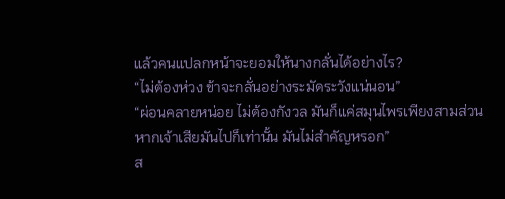แล้วคนแปลกหน้าจะยอมให้นางกลั่นได้อย่างไร?
“ไม่ต้องห่วง ข้าจะกลั่นอย่างระมัดระวังแน่นอน”
“ผ่อนคลายหน่อย ไม่ต้องกังวล มันก็แค่สมุนไพรเพียงสามส่วน หากเจ้าเสียมันไปก็เท่านั้น มันไม่สำคัญหรอก”
ส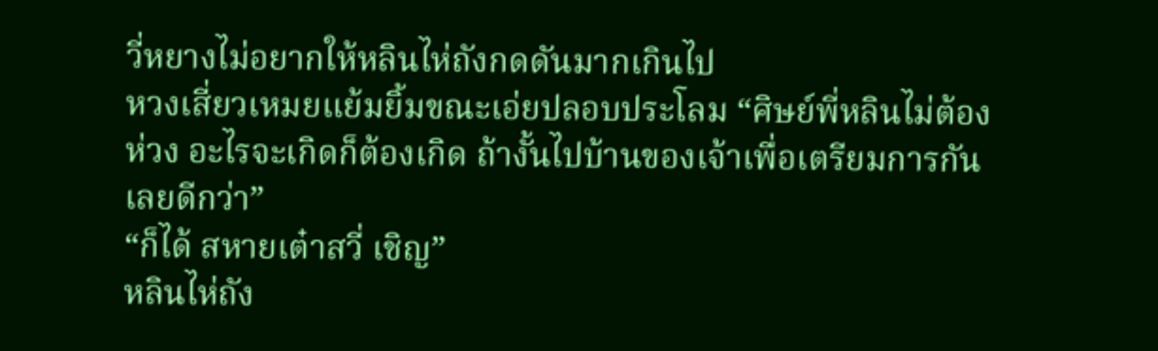วี่หยางไม่อยากให้หลินไห่ถังกดดันมากเกินไป
หวงเสี่ยวเหมยแย้มยิ้มขณะเอ่ยปลอบประโลม “ศิษย์พี่หลินไม่ต้องห่วง อะไรจะเกิดก็ต้องเกิด ถ้างั้นไปบ้านของเจ้าเพื่อเตรียมการกันเลยดีกว่า”
“ก็ได้ สหายเต๋าสวี่ เชิญ”
หลินไห่ถัง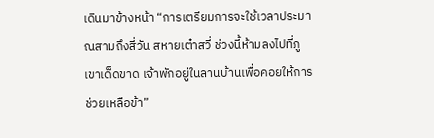เดินมาข้างหน้า “การเตรียมการจะใช้เวลาประมาณสามถึงสี่วัน สหายเต๋าสวี่ ช่วงนี้ห้ามลงไปที่ภูเขาเด็ดขาด เจ้าพักอยู่ในลานบ้านเพื่อคอยให้การช่วยเหลือข้า”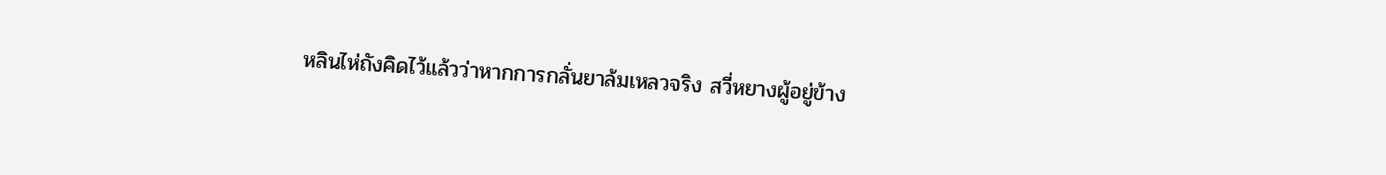หลินไห่ถังคิดไว้แล้วว่าหากการกลั่นยาล้มเหลวจริง สวี่หยางผู้อยู่ข้าง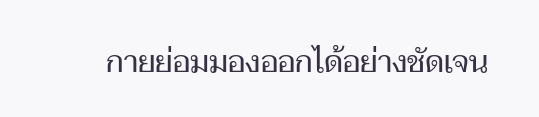กายย่อมมองออกได้อย่างชัดเจน